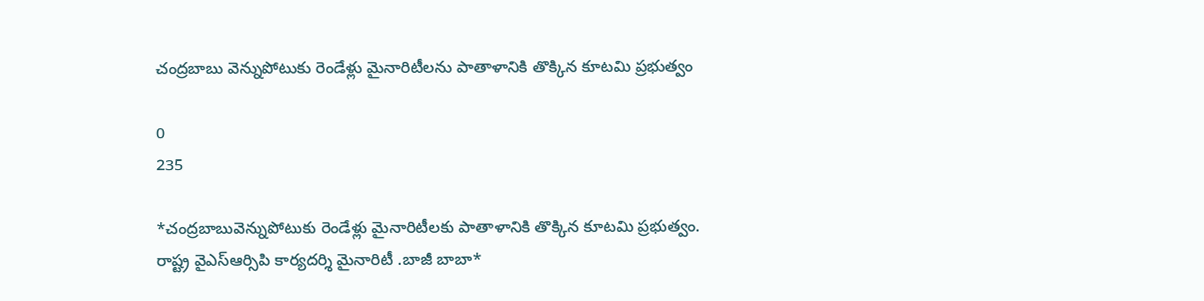చంద్రబాబు వెన్నుపోటుకు రెండేళ్లు మైనారిటీలను పాతాళానికి తొక్కిన కూటమి ప్రభుత్వం

0
235

*చంద్రబాబువెన్నుపోటుకు రెండేళ్లు మైనారిటీలకు పాతాళానికి తొక్కిన కూటమి ప్రభుత్వం. రాష్ట్ర వైఎస్ఆర్సిపి కార్యదర్శి మైనారిటీ .బాజీ బాబా*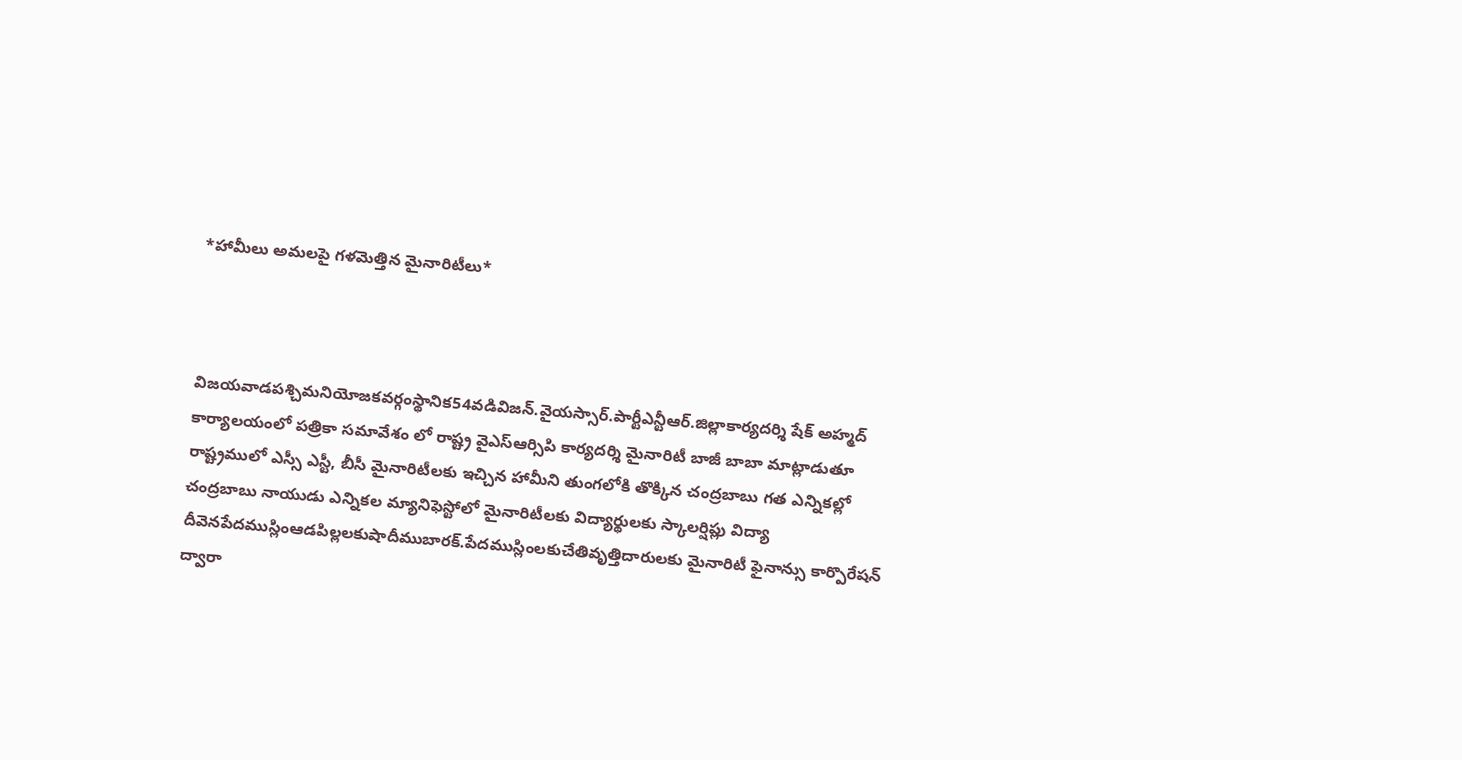*హామీలు అమలపై గళమెత్తిన మైనారిటీలు*



విజయవాడపశ్చిమనియోజకవర్గంస్థానిక54వడివిజన్.వైయస్సార్.పార్టీఎన్టీఆర్.జిల్లాకార్యదర్శి షేక్ అహ్మద్ కార్యాలయంలో పత్రికా సమావేశం లో రాష్ట్ర వైఎస్ఆర్సిపి కార్యదర్శి మైనారిటీ బాజీ బాబా మాట్లాడుతూ రాష్ట్రములో ఎస్సీ ఎస్టీ, బీసీ మైనారిటీలకు ఇచ్చిన హామీని తుంగలోకి తొక్కిన చంద్రబాబు గత ఎన్నికల్లో చంద్రబాబు నాయుడు ఎన్నికల మ్యానిఫెస్టోలో మైనారిటీలకు విద్యార్థులకు స్కాలర్షిప్లు విద్యా దీవెనపేదముస్లింఆడపిల్లలకుషాదీముబారక్.పేదముస్లింలకుచేతివృత్తిదారులకు మైనారిటీ ఫైనాన్సు కార్పొరేషన్ ద్వారా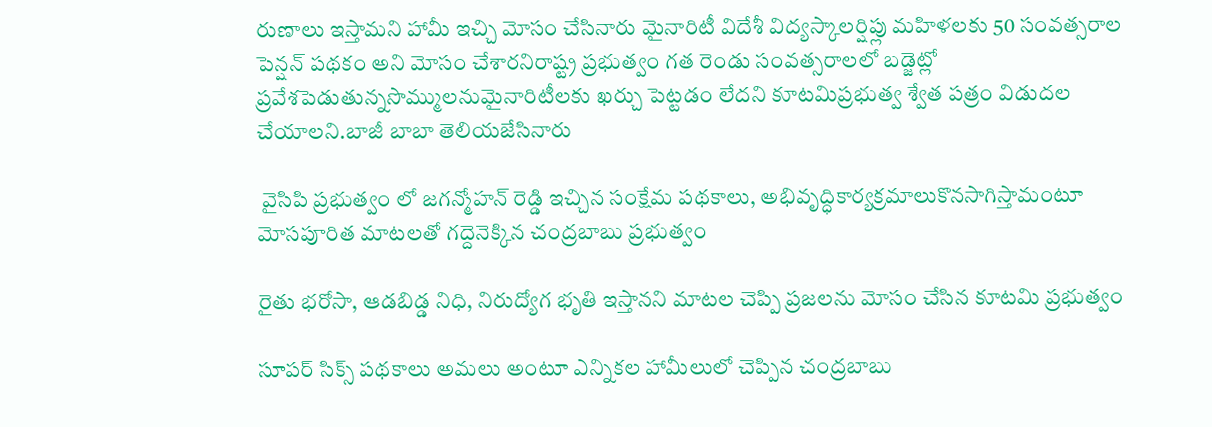రుణాలు ఇస్తామని హామీ ఇచ్చి మోసం చేసినారు మైనారిటీ విదేశీ విద్యస్కాలర్షిప్లు మహిళలకు 50 సంవత్సరాల పెన్షన్ పథకం అని మోసం చేశారనిరాష్ట్ర ప్రభుత్వం గత రెండు సంవత్సరాలలో బడ్జెట్లో ప్రవేశపెడుతున్నసొమ్ములనుమైనారిటీలకు ఖర్చు పెట్టడం లేదని కూటమిప్రభుత్వ శ్వేత పత్రం విడుదల చేయాలని.బాజీ బాబా తెలియజేసినారు

 వైసిపి ప్రభుత్వం లో జగన్మోహన్ రెడ్డి ఇచ్చిన సంక్షేమ పథకాలు, అభివృద్ధికార్యక్రమాలుకొనసాగిస్తామంటూ మోసపూరిత మాటలతో గద్దెనెక్కిన చంద్రబాబు ప్రభుత్వం

రైతు భరోసా, ఆడబిడ్డ నిధి, నిరుద్యోగ భృతి ఇస్తానని మాటల చెప్పి ప్రజలను మోసం చేసిన కూటమి ప్రభుత్వం

సూపర్ సిక్స్ పథకాలు అమలు అంటూ ఎన్నికల హామీలులో చెప్పిన చంద్రబాబు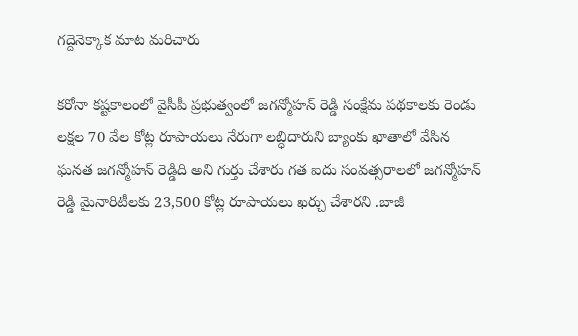గద్దెనెక్కాక మాట మరిచారు

కరోనా కష్టకాలంలో వైసీపీ ప్రభుత్వంలో జగన్మోహన్ రెడ్డి సంక్షేమ పథకాలకు రెండు లక్షల 70 వేల కోట్ల రూపాయలు నేరుగా లబ్ధిదారుని బ్యాంకు ఖాతాలో వేసిన ఘనత జగన్మోహన్ రెడ్డిది అని గుర్తు చేశారు గత ఐదు సంవత్సరాలలో జగన్మోహన్ రెడ్డి మైనారిటీలకు 23,500 కోట్ల రూపాయలు ఖర్చు చేశారని .బాజీ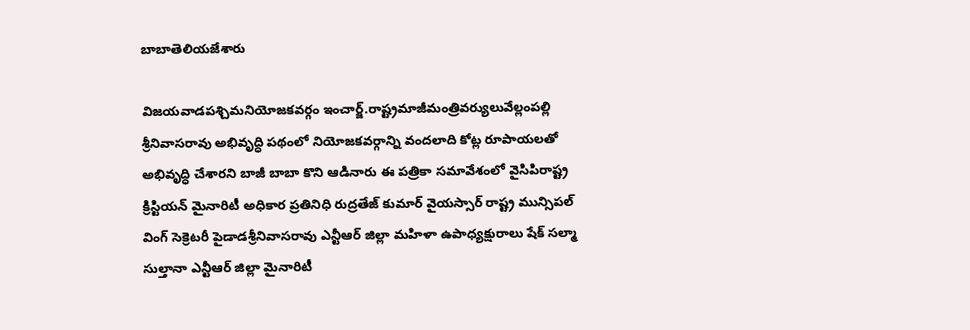బాబాతెలియజేశారు

విజయవాడపశ్చిమనియోజకవర్గం ఇంచార్జ్.రాష్ట్రమాజీమంత్రివర్యులువేల్లంపల్లి శ్రీనివాసరావు అభివృద్ధి పథంలో నియోజకవర్గాన్ని వందలాది కోట్ల రూపాయలతో అభివృద్ధి చేశారని బాజీ బాబా కొని ఆడినారు ఈ పత్రికా సమావేశంలో వైసిపిరాష్ట్ర క్రిస్టియన్ మైనారిటీ అధికార ప్రతినిధి రుద్రతేజ్ కుమార్ వైయస్సార్ రాష్ట్ర మున్సిపల్ వింగ్ సెక్రెటరీ పైడాడశ్రీనివాసరావు ఎన్టీఆర్ జిల్లా మహిళా ఉపాధ్యక్షురాలు షేక్ సల్మా సుల్తానా ఎన్టీఆర్ జిల్లా మైనారిటీ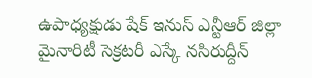ఉపాధ్యక్షుడు షేక్ ఇనుస్ ఎన్టీఆర్ జిల్లా మైనారిటీ సెక్రటరీ ఎస్కే నసిరుద్దీన్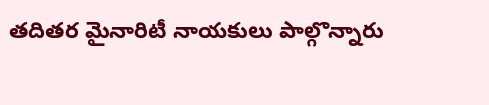తదితర మైనారిటీ నాయకులు పాల్గొన్నారు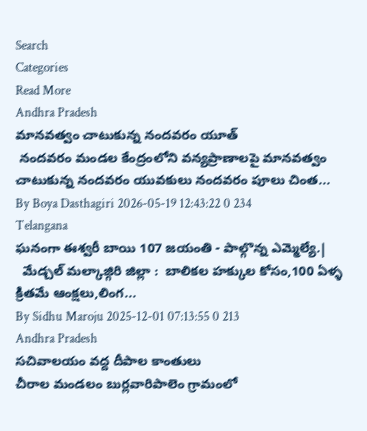Search
Categories
Read More
Andhra Pradesh
మానవత్వం చాటుకున్న నందవరం యూత్
 నందవరం మండల కేంద్రంలోని వన్యప్రాణాలపై మానవత్వం చాటుకున్న నందవరం యువకులు నందవరం పూలు చింత...
By Boya Dasthagiri 2026-05-19 12:43:22 0 234
Telangana
ఘనంగా ఈశ్వరీ బాయి 107 జయంతి - పాల్గొన్న ఎమ్మెల్యే.|
  మేడ్చల్ మల్కాజ్గిరి జిల్లా :  బాలికల హక్కుల కోసం,100 ఏళ్ళ క్రితమే ఆంక్షలు,లింగ...
By Sidhu Maroju 2025-12-01 07:13:55 0 213
Andhra Pradesh
సచివాలయం వద్ద దీపాల కాంతులు
చీరాల మండలం బుర్లవారిపాలెం గ్రామంలో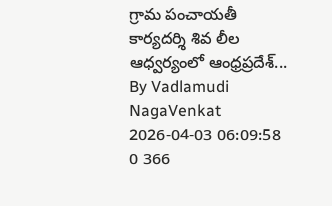గ్రామ పంచాయతీ కార్యదర్శి శివ లీల ఆధ్వర్యంలో ఆంధ్రప్రదేశ్...
By Vadlamudi NagaVenkat 2026-04-03 06:09:58 0 366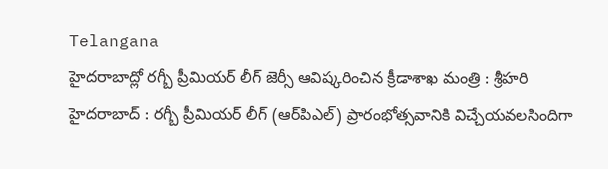Telangana
హైదరాబాద్లో రగ్బీ ప్రీమియర్ లీగ్ జెర్సీ ఆవిష్కరించిన క్రీడాశాఖ మంత్రి : శ్రీహరి
హైదరాబాద్ : రగ్బీ ప్రీమియర్ లీగ్ (ఆర్‌పిఎల్) ప్రారంభోత్సవానికి విచ్చేయవలసిందిగా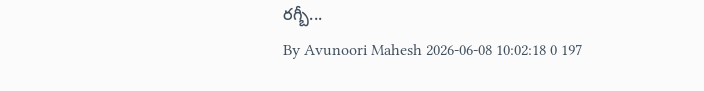రగ్బీ...
By Avunoori Mahesh 2026-06-08 10:02:18 0 197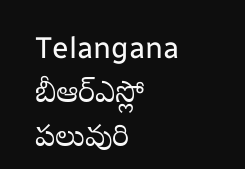Telangana
బీఆర్ఎస్లో పలువురి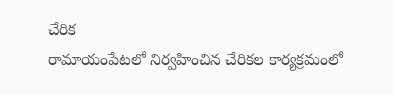చేరిక
రామాయంపేటలో నిర్వహించిన చేరికల కార్యక్రమంలో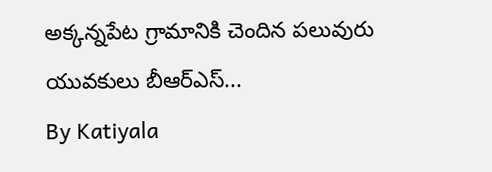అక్కన్నపేట గ్రామానికి చెందిన పలువురు యువకులు బీఆర్ఎస్...
By Katiyala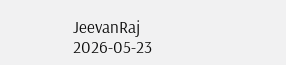JeevanRaj 2026-05-23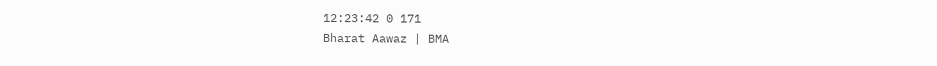12:23:42 0 171
Bharat Aawaz | BMA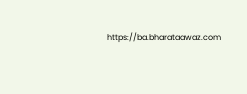https://ba.bharataawaz.com